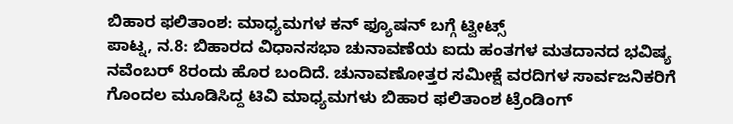ಬಿಹಾರ ಫಲಿತಾಂಶ: ಮಾಧ್ಯಮಗಳ ಕನ್ ಫ್ಯೂಷನ್ ಬಗ್ಗೆ ಟ್ವೀಟ್ಸ್
ಪಾಟ್ನ, ನ.8: ಬಿಹಾರದ ವಿಧಾನಸಭಾ ಚುನಾವಣೆಯ ಐದು ಹಂತಗಳ ಮತದಾನದ ಭವಿಷ್ಯ ನವೆಂಬರ್ 8ರಂದು ಹೊರ ಬಂದಿದೆ. ಚುನಾವಣೋತ್ತರ ಸಮೀಕ್ಷೆ ವರದಿಗಳ ಸಾರ್ವಜನಿಕರಿಗೆ ಗೊಂದಲ ಮೂಡಿಸಿದ್ದ ಟಿವಿ ಮಾಧ್ಯಮಗಳು ಬಿಹಾರ ಫಲಿತಾಂಶ ಟ್ರೆಂಡಿಂಗ್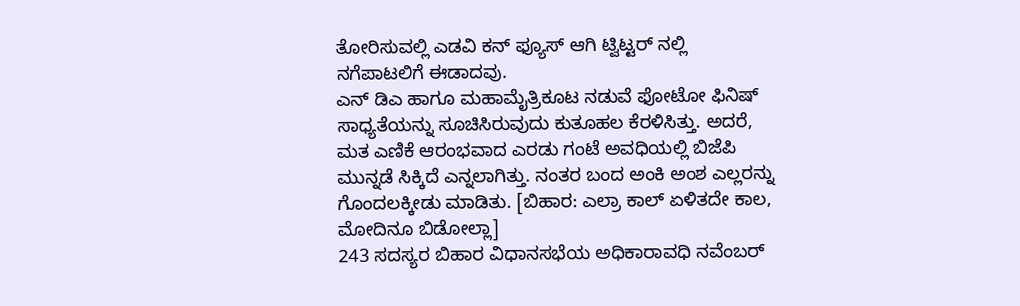ತೋರಿಸುವಲ್ಲಿ ಎಡವಿ ಕನ್ ಫ್ಯೂಸ್ ಆಗಿ ಟ್ವಿಟ್ಟರ್ ನಲ್ಲಿ ನಗೆಪಾಟಲಿಗೆ ಈಡಾದವು.
ಎನ್ ಡಿಎ ಹಾಗೂ ಮಹಾಮೈತ್ರಿಕೂಟ ನಡುವೆ ಫೋಟೋ ಫಿನಿಷ್ ಸಾಧ್ಯತೆಯನ್ನು ಸೂಚಿಸಿರುವುದು ಕುತೂಹಲ ಕೆರಳಿಸಿತ್ತು. ಅದರೆ, ಮತ ಎಣಿಕೆ ಆರಂಭವಾದ ಎರಡು ಗಂಟೆ ಅವಧಿಯಲ್ಲಿ ಬಿಜೆಪಿ ಮುನ್ನಡೆ ಸಿಕ್ಕಿದೆ ಎನ್ನಲಾಗಿತ್ತು. ನಂತರ ಬಂದ ಅಂಕಿ ಅಂಶ ಎಲ್ಲರನ್ನು ಗೊಂದಲಕ್ಕೀಡು ಮಾಡಿತು. [ಬಿಹಾರ: ಎಲ್ರಾ ಕಾಲ್ ಏಳಿತದೇ ಕಾಲ, ಮೋದಿನೂ ಬಿಡೋಲ್ಲಾ]
243 ಸದಸ್ಯರ ಬಿಹಾರ ವಿಧಾನಸಭೆಯ ಅಧಿಕಾರಾವಧಿ ನವೆಂಬರ್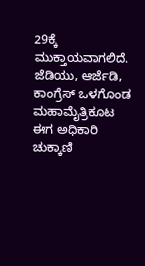29ಕ್ಕೆ ಮುಕ್ತಾಯವಾಗಲಿದೆ. ಜೆಡಿಯು, ಆರ್ಜೆಡಿ, ಕಾಂಗ್ರೆಸ್ ಒಳಗೊಂಡ ಮಹಾಮೈತ್ರಿಕೂಟ ಈಗ ಅಧಿಕಾರಿ ಚುಕ್ಕಾಣಿ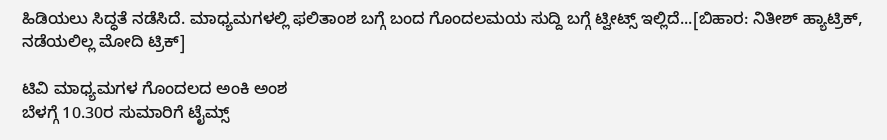ಹಿಡಿಯಲು ಸಿದ್ಧತೆ ನಡೆಸಿದೆ. ಮಾಧ್ಯಮಗಳಲ್ಲಿ ಫಲಿತಾಂಶ ಬಗ್ಗೆ ಬಂದ ಗೊಂದಲಮಯ ಸುದ್ದಿ ಬಗ್ಗೆ ಟ್ವೀಟ್ಸ್ ಇಲ್ಲಿದೆ...[ಬಿಹಾರ: ನಿತೀಶ್ ಹ್ಯಾಟ್ರಿಕ್, ನಡೆಯಲಿಲ್ಲ ಮೋದಿ ಟ್ರಿಕ್]

ಟಿವಿ ಮಾಧ್ಯಮಗಳ ಗೊಂದಲದ ಅಂಕಿ ಅಂಶ
ಬೆಳಗ್ಗೆ 10.30ರ ಸುಮಾರಿಗೆ ಟೈಮ್ಸ್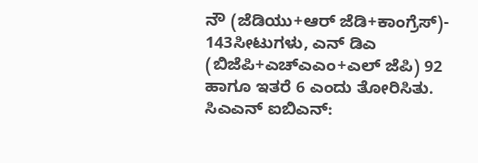ನೌ (ಜೆಡಿಯು+ಆರ್ ಜೆಡಿ+ಕಾಂಗ್ರೆಸ್)- 143ಸೀಟುಗಳು, ಎನ್ ಡಿಎ (ಬಿಜೆಪಿ+ಎಚ್ಎಎಂ+ಎಲ್ ಜೆಪಿ) 92 ಹಾಗೂ ಇತರೆ 6 ಎಂದು ತೋರಿಸಿತು.
ಸಿಎಎನ್ ಐಬಿಎನ್: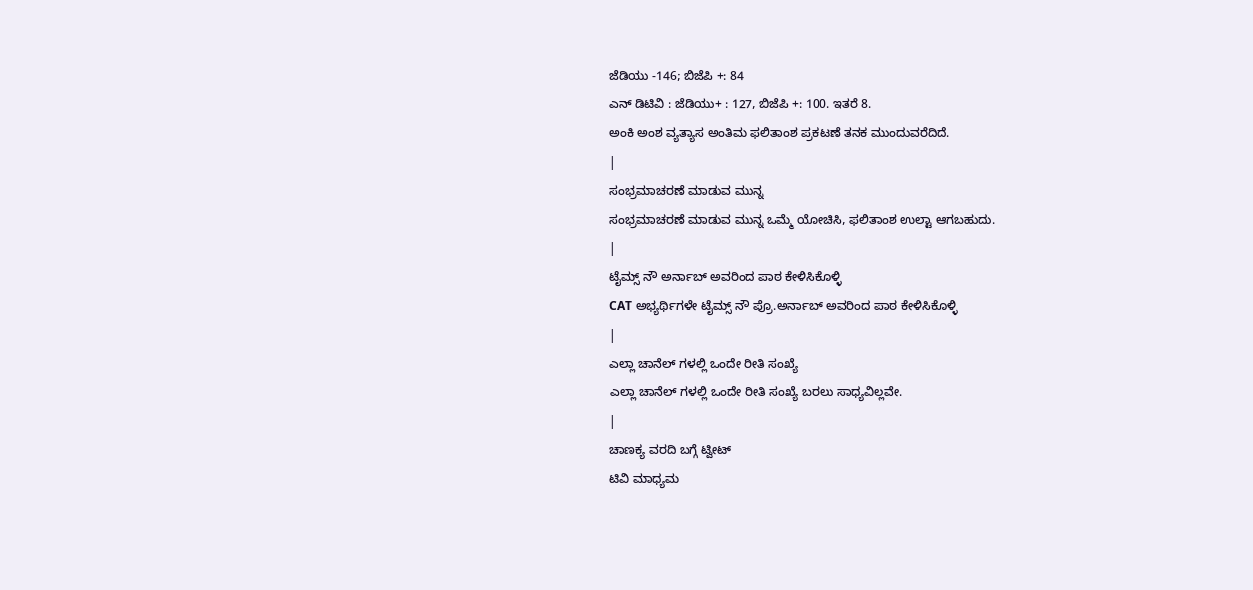ಜೆಡಿಯು -146; ಬಿಜೆಪಿ +: 84
ಎನ್ ಡಿಟಿವಿ : ಜೆಡಿಯು+ : 127, ಬಿಜೆಪಿ +: 100. ಇತರೆ 8.
ಅಂಕಿ ಅಂಶ ವ್ಯತ್ಯಾಸ ಅಂತಿಮ ಫಲಿತಾಂಶ ಪ್ರಕಟಣೆ ತನಕ ಮುಂದುವರೆದಿದೆ.
|
ಸಂಭ್ರಮಾಚರಣೆ ಮಾಡುವ ಮುನ್ನ
ಸಂಭ್ರಮಾಚರಣೆ ಮಾಡುವ ಮುನ್ನ ಒಮ್ಮೆ ಯೋಚಿಸಿ, ಫಲಿತಾಂಶ ಉಲ್ಟಾ ಆಗಬಹುದು.
|
ಟೈಮ್ಸ್ ನೌ ಅರ್ನಾಬ್ ಅವರಿಂದ ಪಾಠ ಕೇಳಿಸಿಕೊಳ್ಳಿ
CAT ಅಭ್ಯರ್ಥಿಗಳೇ ಟೈಮ್ಸ್ ನೌ ಪ್ರೊ.ಅರ್ನಾಬ್ ಅವರಿಂದ ಪಾಠ ಕೇಳಿಸಿಕೊಳ್ಳಿ
|
ಎಲ್ಲಾ ಚಾನೆಲ್ ಗಳಲ್ಲಿ ಒಂದೇ ರೀತಿ ಸಂಖ್ಯೆ
ಎಲ್ಲಾ ಚಾನೆಲ್ ಗಳಲ್ಲಿ ಒಂದೇ ರೀತಿ ಸಂಖ್ಯೆ ಬರಲು ಸಾಧ್ಯವಿಲ್ಲವೇ.
|
ಚಾಣಕ್ಯ ವರದಿ ಬಗ್ಗೆ ಟ್ವೀಟ್
ಟಿವಿ ಮಾಧ್ಯಮ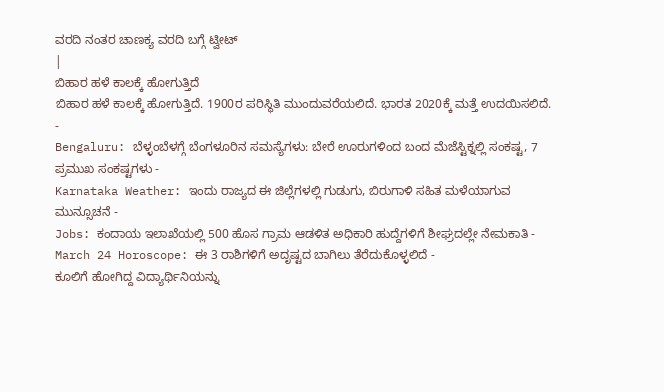ವರದಿ ನಂತರ ಚಾಣಕ್ಯ ವರದಿ ಬಗ್ಗೆ ಟ್ವೀಟ್
|
ಬಿಹಾರ ಹಳೆ ಕಾಲಕ್ಕೆ ಹೋಗುತ್ತಿದೆ
ಬಿಹಾರ ಹಳೆ ಕಾಲಕ್ಕೆ ಹೋಗುತ್ತಿದೆ. 1900ರ ಪರಿಸ್ಥಿತಿ ಮುಂದುವರೆಯಲಿದೆ. ಭಾರತ 2020ಕ್ಕೆ ಮತ್ತೆ ಉದಯಿಸಲಿದೆ.
-
Bengaluru: ಬೆಳ್ಳಂಬೆಳಗ್ಗೆ ಬೆಂಗಳೂರಿನ ಸಮಸ್ಯೆಗಳು: ಬೇರೆ ಊರುಗಳಿಂದ ಬಂದ ಮೆಜೆಸ್ಟಿಕ್ನಲ್ಲಿ ಸಂಕಷ್ಟ, 7 ಪ್ರಮುಖ ಸಂಕಷ್ಟಗಳು -
Karnataka Weather: ಇಂದು ರಾಜ್ಯದ ಈ ಜಿಲ್ಲೆಗಳಲ್ಲಿ ಗುಡುಗು, ಬಿರುಗಾಳಿ ಸಹಿತ ಮಳೆಯಾಗುವ ಮುನ್ಸೂಚನೆ -
Jobs: ಕಂದಾಯ ಇಲಾಖೆಯಲ್ಲಿ 500 ಹೊಸ ಗ್ರಾಮ ಆಡಳಿತ ಅಧಿಕಾರಿ ಹುದ್ದೆಗಳಿಗೆ ಶೀಘ್ರದಲ್ಲೇ ನೇಮಕಾತಿ -
March 24 Horoscope: ಈ 3 ರಾಶಿಗಳಿಗೆ ಅದೃಷ್ಟದ ಬಾಗಿಲು ತೆರೆದುಕೊಳ್ಳಲಿದೆ -
ಕೂಲಿಗೆ ಹೋಗಿದ್ದ ವಿದ್ಯಾರ್ಥಿನಿಯನ್ನು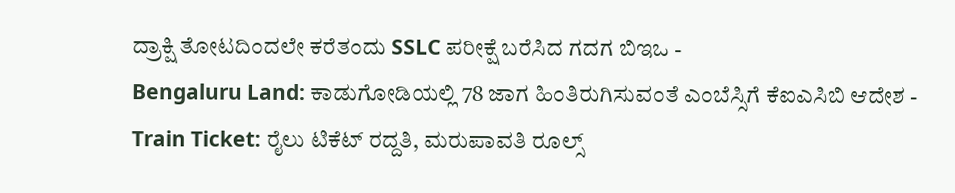ದ್ರಾಕ್ಷಿ ತೋಟದಿಂದಲೇ ಕರೆತಂದು SSLC ಪರೀಕ್ಷೆ ಬರೆಸಿದ ಗದಗ ಬಿಇಒ -
Bengaluru Land: ಕಾಡುಗೋಡಿಯಲ್ಲಿ 78 ಜಾಗ ಹಿಂತಿರುಗಿಸುವಂತೆ ಎಂಬೆಸ್ಸಿಗೆ ಕೆಐಎಸಿಬಿ ಆದೇಶ -
Train Ticket: ರೈಲು ಟಿಕೆಟ್ ರದ್ದತಿ, ಮರುಪಾವತಿ ರೂಲ್ಸ್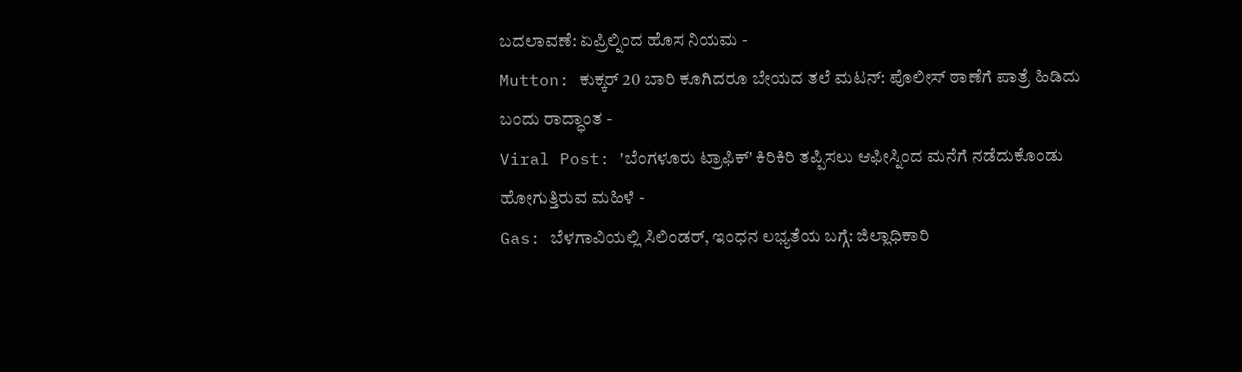ಬದಲಾವಣೆ: ಏಪ್ರಿಲ್ನಿಂದ ಹೊಸ ನಿಯಮ -
Mutton: ಕುಕ್ಕರ್ 20 ಬಾರಿ ಕೂಗಿದರೂ ಬೇಯದ ತಲೆ ಮಟನ್: ಪೊಲೀಸ್ ಠಾಣೆಗೆ ಪಾತ್ರೆ ಹಿಡಿದು ಬಂದು ರಾದ್ಧಾಂತ -
Viral Post: 'ಬೆಂಗಳೂರು ಟ್ರಾಫಿಕ್' ಕಿರಿಕಿರಿ ತಪ್ಪಿಸಲು ಆಫೀಸ್ನಿಂದ ಮನೆಗೆ ನಡೆದುಕೊಂಡು ಹೋಗುತ್ತಿರುವ ಮಹಿಳೆ -
Gas: ಬೆಳಗಾವಿಯಲ್ಲಿ ಸಿಲಿಂಡರ್, ಇಂಧನ ಲಭ್ಯತೆಯ ಬಗ್ಗೆ: ಜಿಲ್ಲಾಧಿಕಾರಿ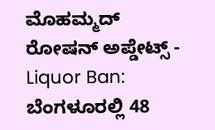ಮೊಹಮ್ಮದ್ ರೋಷನ್ ಅಪ್ಡೇಟ್ಸ್ -
Liquor Ban: ಬೆಂಗಳೂರಲ್ಲಿ 48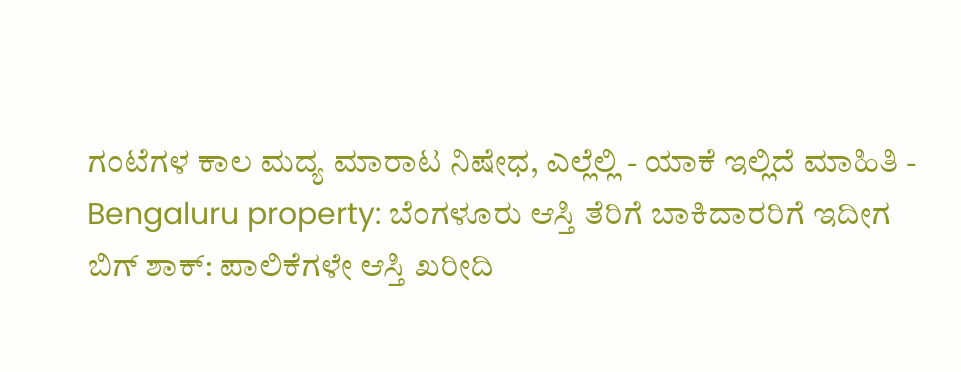ಗಂಟೆಗಳ ಕಾಲ ಮದ್ಯ ಮಾರಾಟ ನಿಷೇಧ, ಎಲ್ಲೆಲ್ಲಿ - ಯಾಕೆ ಇಲ್ಲಿದೆ ಮಾಹಿತಿ -
Bengaluru property: ಬೆಂಗಳೂರು ಆಸ್ತಿ ತೆರಿಗೆ ಬಾಕಿದಾರರಿಗೆ ಇದೀಗ ಬಿಗ್ ಶಾಕ್: ಪಾಲಿಕೆಗಳೇ ಆಸ್ತಿ ಖರೀದಿ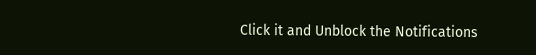Click it and Unblock the Notifications